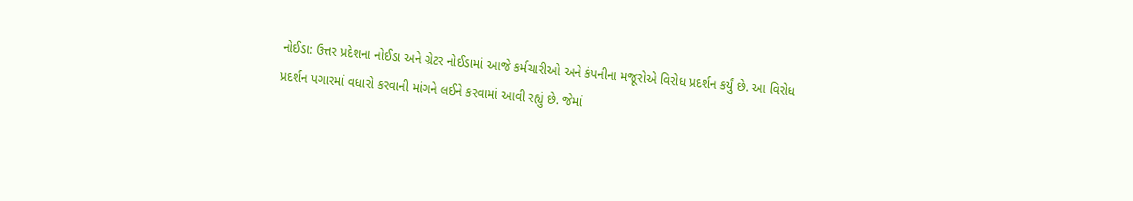નોઈડા: ઉત્તર પ્રદેશના નોઈડા અને ગ્રેટર નોઈડામાં આજે કર્મચારીઓ અને કંપનીના મજૂરોએ વિરોધ પ્રદર્શન કર્યું છે. આ વિરોધ પ્રદર્શન પગારમાં વધારો કરવાની માંગને લઈને કરવામાં આવી રહ્યું છે. જેમાં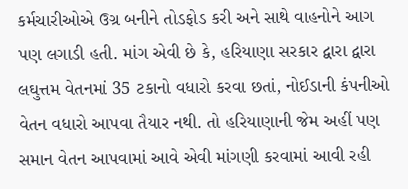કર્મચારીઓએ ઉગ્ર બનીને તોડફોડ કરી અને સાથે વાહનોને આગ પણ લગાડી હતી. માંગ એવી છે કે, હરિયાણા સરકાર દ્વારા દ્વારા લઘુત્તમ વેતનમાં 35 ટકાનો વધારો કરવા છતાં, નોઈડાની કંપનીઓ વેતન વધારો આપવા તૈયાર નથી. તો હરિયાણાની જેમ અહીં પણ સમાન વેતન આપવામાં આવે એવી માંગણી કરવામાં આવી રહી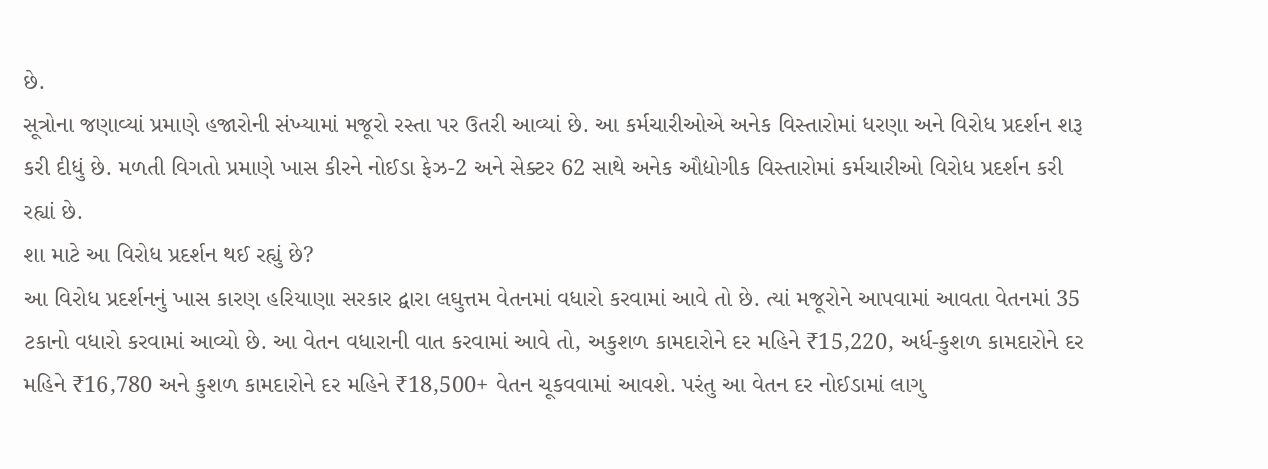છે.
સૂત્રોના જણાવ્યાં પ્રમાણે હજારોની સંખ્યામાં મજૂરો રસ્તા પર ઉતરી આવ્યાં છે. આ કર્મચારીઓએ અનેક વિસ્તારોમાં ધરણા અને વિરોધ પ્રદર્શન શરૂ કરી દીધું છે. મળતી વિગતો પ્રમાણે ખાસ કીરને નોઈડા ફેઝ-2 અને સેક્ટર 62 સાથે અનેક ઔદ્યોગીક વિસ્તારોમાં કર્મચારીઓ વિરોધ પ્રદર્શન કરી રહ્યાં છે.
શા માટે આ વિરોધ પ્રદર્શન થઈ રહ્યું છે?
આ વિરોધ પ્રદર્શનનું ખાસ કારણ હરિયાણા સરકાર દ્વારા લઘુત્તમ વેતનમાં વધારો કરવામાં આવે તો છે. ત્યાં મજૂરોને આપવામાં આવતા વેતનમાં 35 ટકાનો વધારો કરવામાં આવ્યો છે. આ વેતન વધારાની વાત કરવામાં આવે તો, અકુશળ કામદારોને દર મહિને ₹15,220, અર્ધ-કુશળ કામદારોને દર મહિને ₹16,780 અને કુશળ કામદારોને દર મહિને ₹18,500+ વેતન ચૂકવવામાં આવશે. પરંતુ આ વેતન દર નોઈડામાં લાગુ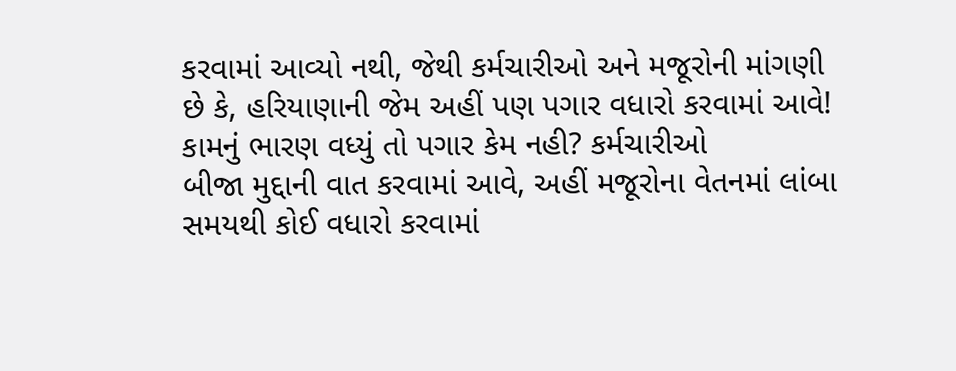કરવામાં આવ્યો નથી, જેથી કર્મચારીઓ અને મજૂરોની માંગણી છે કે, હરિયાણાની જેમ અહીં પણ પગાર વધારો કરવામાં આવે!
કામનું ભારણ વધ્યું તો પગાર કેમ નહી? કર્મચારીઓ
બીજા મુદ્દાની વાત કરવામાં આવે, અહીં મજૂરોના વેતનમાં લાંબા સમયથી કોઈ વધારો કરવામાં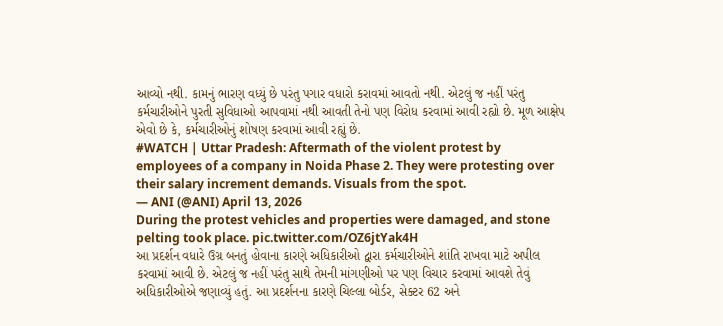આવ્યો નથી. કામનું ભારણ વધ્યું છે પરંતુ પગાર વધારો કરાવમાં આવતો નથી. એટલું જ નહીં પરંતુ કર્મચારીઓને પુરતી સુવિધાઓ આપવામાં નથી આવતી તેનો પણ વિરોધ કરવામાં આવી રહ્યો છે. મૂળ આક્ષેપ એવો છે કે, કર્મચારીઓનું શોષણ કરવામાં આવી રહ્યું છે.
#WATCH | Uttar Pradesh: Aftermath of the violent protest by employees of a company in Noida Phase 2. They were protesting over their salary increment demands. Visuals from the spot.
— ANI (@ANI) April 13, 2026
During the protest vehicles and properties were damaged, and stone pelting took place. pic.twitter.com/OZ6jtYak4H
આ પ્રદર્શન વધારે ઉગ્ર બનતું હોવાના કારણે અધિકારીઓ દ્વારા કર્મચારીઓને શાંતિ રાખવા માટે અપીલ કરવામાં આવી છે. એટલું જ નહીં પરંતુ સાથે તેમની માંગણીઓ પર પણ વિચાર કરવામાં આવશે તેવું અધિકારીઓએ જણાવ્યું હતું. આ પ્રદર્શનના કારણે ચિલ્લા બોર્ડર, સેક્ટર 62 અને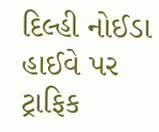દિલ્હી નોઈડા હાઈવે પર ટ્રાફિક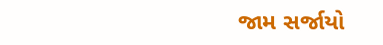જામ સર્જાયો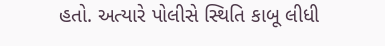હતો. અત્યારે પોલીસે સ્થિતિ કાબૂ લીધી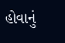હોવાનું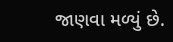જાણવા મળ્યું છે.